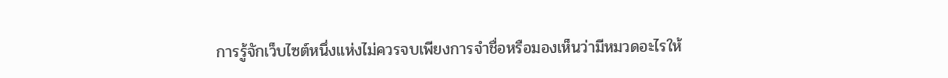การรู้จักเว็บไซต์หนึ่งแห่งไม่ควรจบเพียงการจำชื่อหรือมองเห็นว่ามีหมวดอะไรให้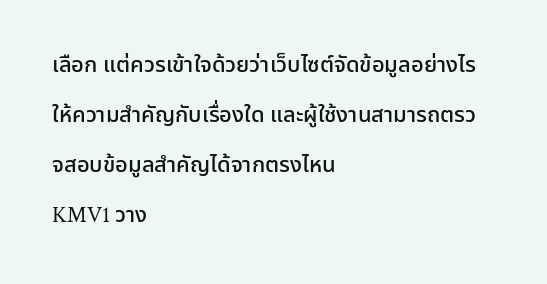เลือก แต่ควรเข้าใจด้วยว่าเว็บไซต์จัดข้อมูลอย่างไร ให้ความสำคัญกับเรื่องใด และผู้ใช้งานสามารถตรวจสอบข้อมูลสำคัญได้จากตรงไหน
KMV1 วาง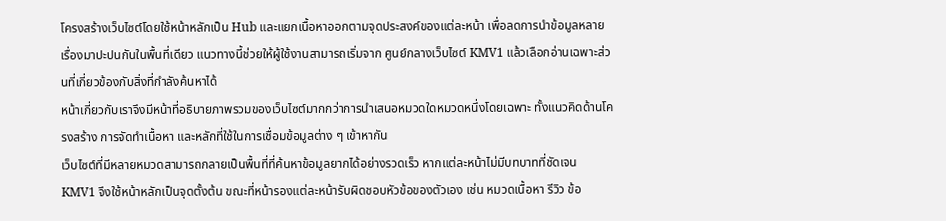โครงสร้างเว็บไซต์โดยใช้หน้าหลักเป็น Hub และแยกเนื้อหาออกตามจุดประสงค์ของแต่ละหน้า เพื่อลดการนำข้อมูลหลายเรื่องมาปะปนกันในพื้นที่เดียว แนวทางนี้ช่วยให้ผู้ใช้งานสามารถเริ่มจาก ศูนย์กลางเว็บไซต์ KMV1 แล้วเลือกอ่านเฉพาะส่วนที่เกี่ยวข้องกับสิ่งที่กำลังค้นหาได้
หน้าเกี่ยวกับเราจึงมีหน้าที่อธิบายภาพรวมของเว็บไซต์มากกว่าการนำเสนอหมวดใดหมวดหนึ่งโดยเฉพาะ ทั้งแนวคิดด้านโครงสร้าง การจัดทำเนื้อหา และหลักที่ใช้ในการเชื่อมข้อมูลต่าง ๆ เข้าหากัน
เว็บไซต์ที่มีหลายหมวดสามารถกลายเป็นพื้นที่ที่ค้นหาข้อมูลยากได้อย่างรวดเร็ว หากแต่ละหน้าไม่มีบทบาทที่ชัดเจน
KMV1 จึงใช้หน้าหลักเป็นจุดตั้งต้น ขณะที่หน้ารองแต่ละหน้ารับผิดชอบหัวข้อของตัวเอง เช่น หมวดเนื้อหา รีวิว ข้อ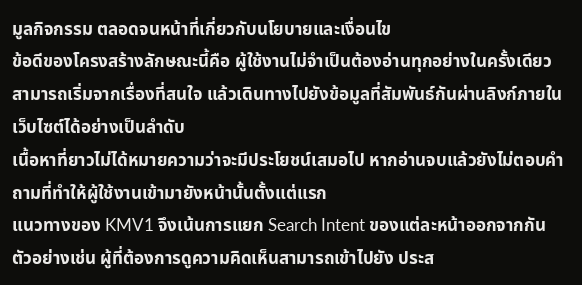มูลกิจกรรม ตลอดจนหน้าที่เกี่ยวกับนโยบายและเงื่อนไข
ข้อดีของโครงสร้างลักษณะนี้คือ ผู้ใช้งานไม่จำเป็นต้องอ่านทุกอย่างในครั้งเดียว สามารถเริ่มจากเรื่องที่สนใจ แล้วเดินทางไปยังข้อมูลที่สัมพันธ์กันผ่านลิงก์ภายในเว็บไซต์ได้อย่างเป็นลำดับ
เนื้อหาที่ยาวไม่ได้หมายความว่าจะมีประโยชน์เสมอไป หากอ่านจบแล้วยังไม่ตอบคำถามที่ทำให้ผู้ใช้งานเข้ามายังหน้านั้นตั้งแต่แรก
แนวทางของ KMV1 จึงเน้นการแยก Search Intent ของแต่ละหน้าออกจากกัน ตัวอย่างเช่น ผู้ที่ต้องการดูความคิดเห็นสามารถเข้าไปยัง ประส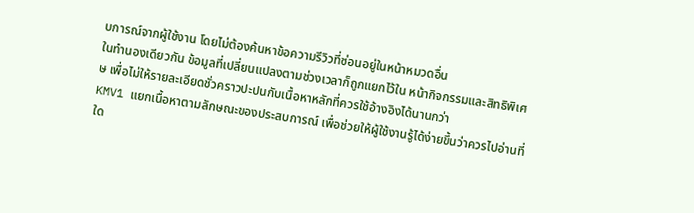บการณ์จากผู้ใช้งาน โดยไม่ต้องค้นหาข้อความรีวิวที่ซ่อนอยู่ในหน้าหมวดอื่น
ในทำนองเดียวกัน ข้อมูลที่เปลี่ยนแปลงตามช่วงเวลาก็ถูกแยกไว้ใน หน้ากิจกรรมและสิทธิพิเศษ เพื่อไม่ให้รายละเอียดชั่วคราวปะปนกับเนื้อหาหลักที่ควรใช้อ้างอิงได้นานกว่า
KMV1 แยกเนื้อหาตามลักษณะของประสบการณ์ เพื่อช่วยให้ผู้ใช้งานรู้ได้ง่ายขึ้นว่าควรไปอ่านที่ใด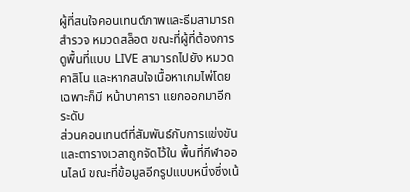ผู้ที่สนใจคอนเทนต์ภาพและธีมสามารถสำรวจ หมวดสล็อต ขณะที่ผู้ที่ต้องการดูพื้นที่แบบ LIVE สามารถไปยัง หมวดคาสิโน และหากสนใจเนื้อหาเกมไพ่โดยเฉพาะก็มี หน้าบาคารา แยกออกมาอีกระดับ
ส่วนคอนเทนต์ที่สัมพันธ์กับการแข่งขันและตารางเวลาถูกจัดไว้ใน พื้นที่กีฬาออนไลน์ ขณะที่ข้อมูลอีกรูปแบบหนึ่งซึ่งเน้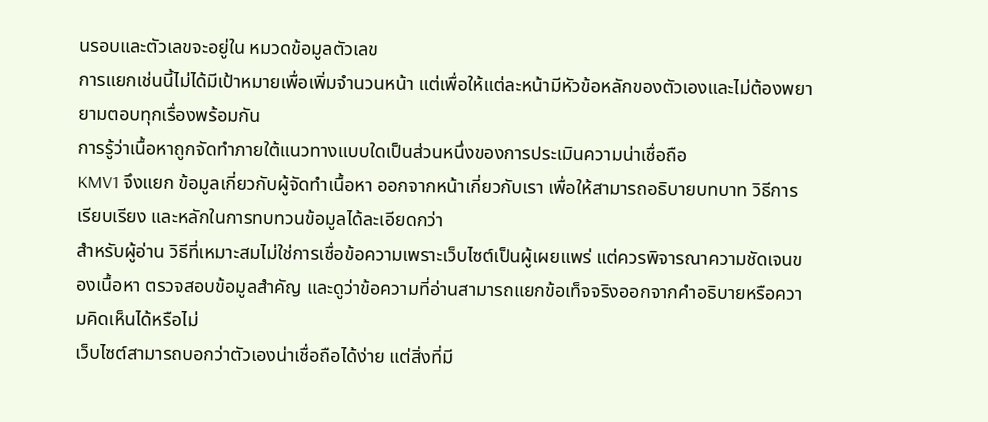นรอบและตัวเลขจะอยู่ใน หมวดข้อมูลตัวเลข
การแยกเช่นนี้ไม่ได้มีเป้าหมายเพื่อเพิ่มจำนวนหน้า แต่เพื่อให้แต่ละหน้ามีหัวข้อหลักของตัวเองและไม่ต้องพยายามตอบทุกเรื่องพร้อมกัน
การรู้ว่าเนื้อหาถูกจัดทำภายใต้แนวทางแบบใดเป็นส่วนหนึ่งของการประเมินความน่าเชื่อถือ
KMV1 จึงแยก ข้อมูลเกี่ยวกับผู้จัดทำเนื้อหา ออกจากหน้าเกี่ยวกับเรา เพื่อให้สามารถอธิบายบทบาท วิธีการเรียบเรียง และหลักในการทบทวนข้อมูลได้ละเอียดกว่า
สำหรับผู้อ่าน วิธีที่เหมาะสมไม่ใช่การเชื่อข้อความเพราะเว็บไซต์เป็นผู้เผยแพร่ แต่ควรพิจารณาความชัดเจนของเนื้อหา ตรวจสอบข้อมูลสำคัญ และดูว่าข้อความที่อ่านสามารถแยกข้อเท็จจริงออกจากคำอธิบายหรือความคิดเห็นได้หรือไม่
เว็บไซต์สามารถบอกว่าตัวเองน่าเชื่อถือได้ง่าย แต่สิ่งที่มี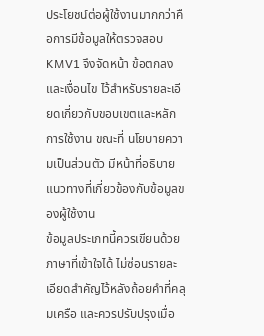ประโยชน์ต่อผู้ใช้งานมากกว่าคือการมีข้อมูลให้ตรวจสอบ
KMV1 จึงจัดหน้า ข้อตกลงและเงื่อนไข ไว้สำหรับรายละเอียดเกี่ยวกับขอบเขตและหลักการใช้งาน ขณะที่ นโยบายความเป็นส่วนตัว มีหน้าที่อธิบายแนวทางที่เกี่ยวข้องกับข้อมูลของผู้ใช้งาน
ข้อมูลประเภทนี้ควรเขียนด้วยภาษาที่เข้าใจได้ ไม่ซ่อนรายละเอียดสำคัญไว้หลังถ้อยคำที่คลุมเครือ และควรปรับปรุงเมื่อ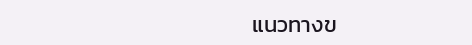แนวทางข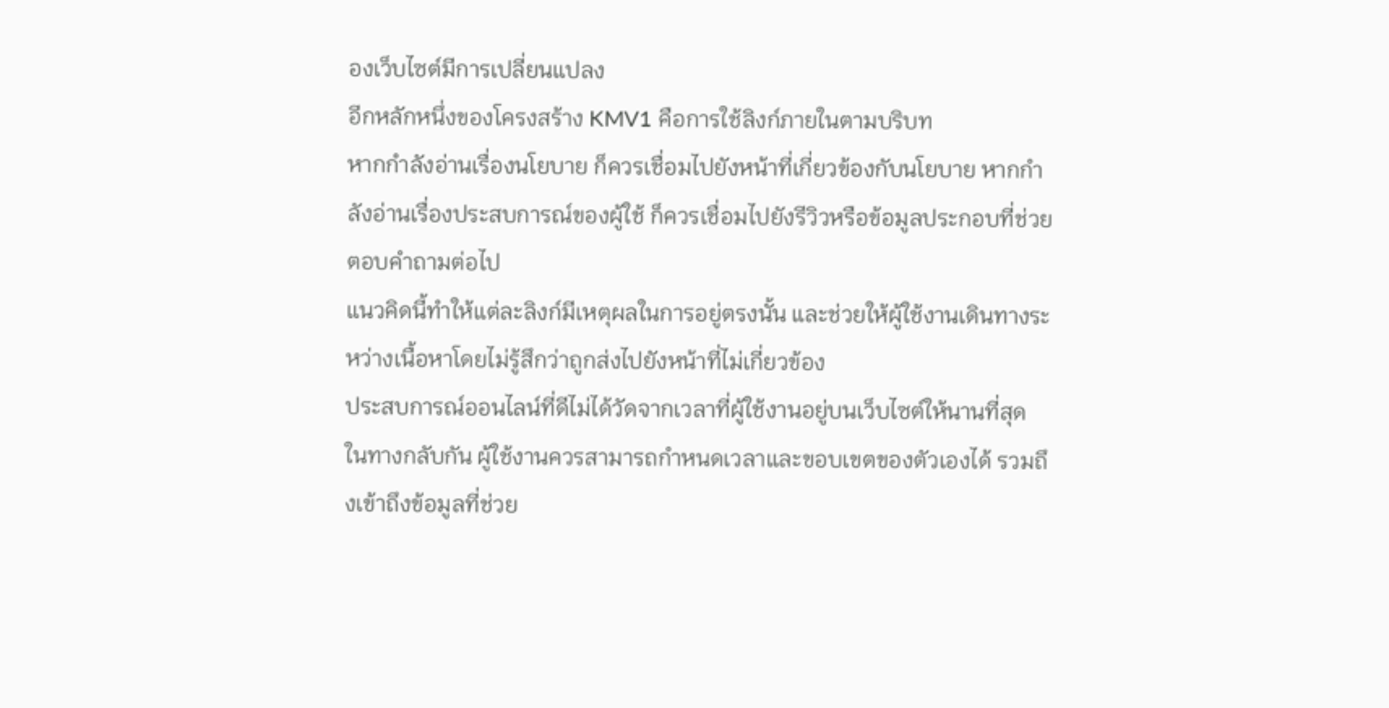องเว็บไซต์มีการเปลี่ยนแปลง
อีกหลักหนึ่งของโครงสร้าง KMV1 คือการใช้ลิงก์ภายในตามบริบท
หากกำลังอ่านเรื่องนโยบาย ก็ควรเชื่อมไปยังหน้าที่เกี่ยวข้องกับนโยบาย หากกำลังอ่านเรื่องประสบการณ์ของผู้ใช้ ก็ควรเชื่อมไปยังรีวิวหรือข้อมูลประกอบที่ช่วยตอบคำถามต่อไป
แนวคิดนี้ทำให้แต่ละลิงก์มีเหตุผลในการอยู่ตรงนั้น และช่วยให้ผู้ใช้งานเดินทางระหว่างเนื้อหาโดยไม่รู้สึกว่าถูกส่งไปยังหน้าที่ไม่เกี่ยวข้อง
ประสบการณ์ออนไลน์ที่ดีไม่ได้วัดจากเวลาที่ผู้ใช้งานอยู่บนเว็บไซต์ให้นานที่สุด
ในทางกลับกัน ผู้ใช้งานควรสามารถกำหนดเวลาและขอบเขตของตัวเองได้ รวมถึงเข้าถึงข้อมูลที่ช่วย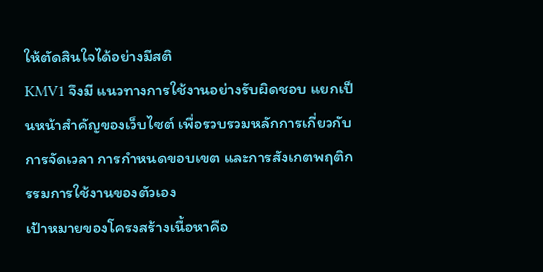ให้ตัดสินใจได้อย่างมีสติ
KMV1 จึงมี แนวทางการใช้งานอย่างรับผิดชอบ แยกเป็นหน้าสำคัญของเว็บไซต์ เพื่อรวบรวมหลักการเกี่ยวกับการจัดเวลา การกำหนดขอบเขต และการสังเกตพฤติกรรมการใช้งานของตัวเอง
เป้าหมายของโครงสร้างเนื้อหาคือ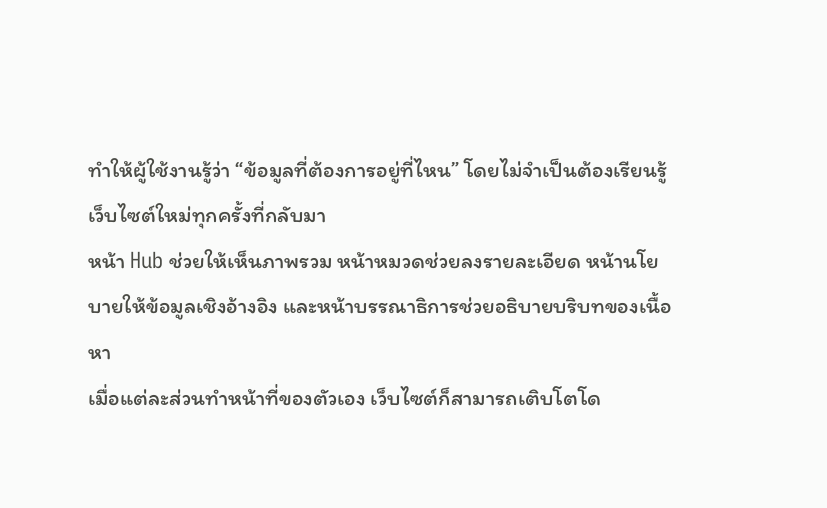ทำให้ผู้ใช้งานรู้ว่า “ข้อมูลที่ต้องการอยู่ที่ไหน” โดยไม่จำเป็นต้องเรียนรู้เว็บไซต์ใหม่ทุกครั้งที่กลับมา
หน้า Hub ช่วยให้เห็นภาพรวม หน้าหมวดช่วยลงรายละเอียด หน้านโยบายให้ข้อมูลเชิงอ้างอิง และหน้าบรรณาธิการช่วยอธิบายบริบทของเนื้อหา
เมื่อแต่ละส่วนทำหน้าที่ของตัวเอง เว็บไซต์ก็สามารถเติบโตโด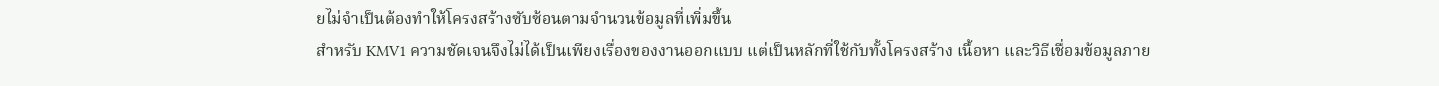ยไม่จำเป็นต้องทำให้โครงสร้างซับซ้อนตามจำนวนข้อมูลที่เพิ่มขึ้น
สำหรับ KMV1 ความชัดเจนจึงไม่ได้เป็นเพียงเรื่องของงานออกแบบ แต่เป็นหลักที่ใช้กับทั้งโครงสร้าง เนื้อหา และวิธีเชื่อมข้อมูลภาย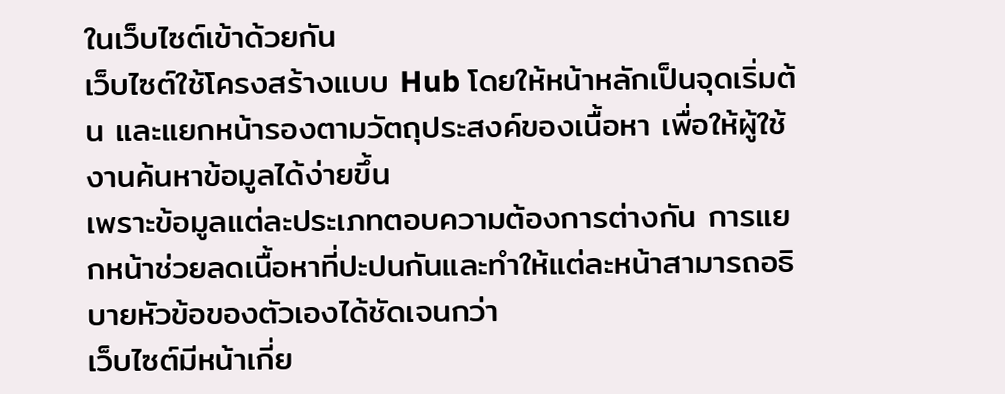ในเว็บไซต์เข้าด้วยกัน
เว็บไซต์ใช้โครงสร้างแบบ Hub โดยให้หน้าหลักเป็นจุดเริ่มต้น และแยกหน้ารองตามวัตถุประสงค์ของเนื้อหา เพื่อให้ผู้ใช้งานค้นหาข้อมูลได้ง่ายขึ้น
เพราะข้อมูลแต่ละประเภทตอบความต้องการต่างกัน การแยกหน้าช่วยลดเนื้อหาที่ปะปนกันและทำให้แต่ละหน้าสามารถอธิบายหัวข้อของตัวเองได้ชัดเจนกว่า
เว็บไซต์มีหน้าเกี่ย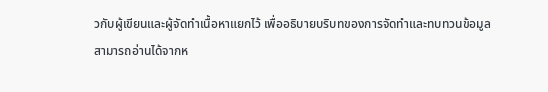วกับผู้เขียนและผู้จัดทำเนื้อหาแยกไว้ เพื่ออธิบายบริบทของการจัดทำและทบทวนข้อมูล
สามารถอ่านได้จากห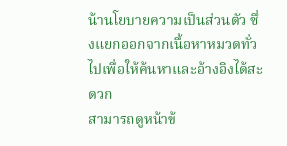น้านโยบายความเป็นส่วนตัว ซึ่งแยกออกจากเนื้อหาหมวดทั่วไปเพื่อให้ค้นหาและอ้างอิงได้สะดวก
สามารถดูหน้าข้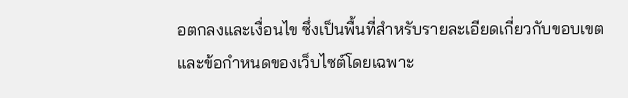อตกลงและเงื่อนไข ซึ่งเป็นพื้นที่สำหรับรายละเอียดเกี่ยวกับขอบเขตและข้อกำหนดของเว็บไซต์โดยเฉพาะ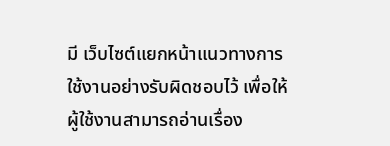มี เว็บไซต์แยกหน้าแนวทางการใช้งานอย่างรับผิดชอบไว้ เพื่อให้ผู้ใช้งานสามารถอ่านเรื่อง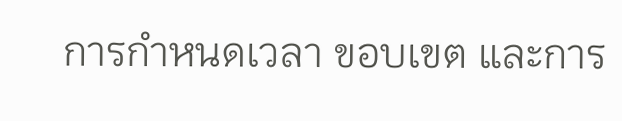การกำหนดเวลา ขอบเขต และการ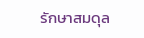รักษาสมดุล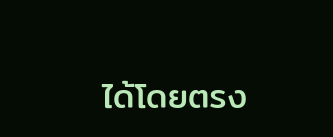ได้โดยตรง